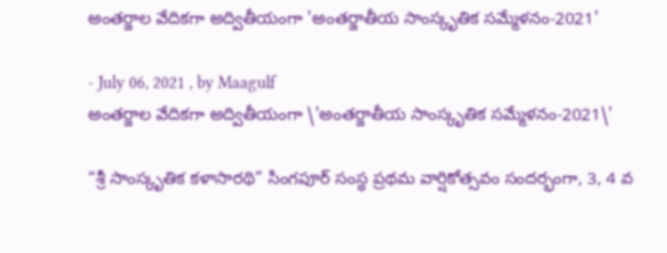అంతర్జాల వేదికగా అద్వితీయంగా 'అంతర్జాతీయ సాంస్కృతిక సమ్మేళనం-2021'

- July 06, 2021 , by Maagulf
అంతర్జాల వేదికగా అద్వితీయంగా \'అంతర్జాతీయ సాంస్కృతిక సమ్మేళనం-2021\'

“శ్రీ సాంస్కృతిక కళాసారథి” సింగపూర్ సంస్థ ప్రథమ వార్షికోత్సవం సందర్భంగా, 3, 4 వ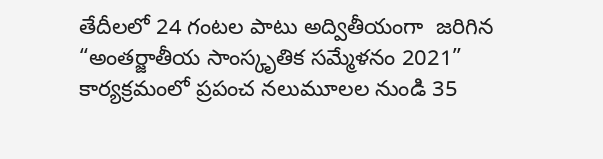తేదీలలో 24 గంటల పాటు అద్వితీయంగా  జరిగిన “అంతర్జాతీయ సాంస్కృతిక సమ్మేళనం 2021” కార్యక్రమంలో ప్రపంచ నలుమూలల నుండి 35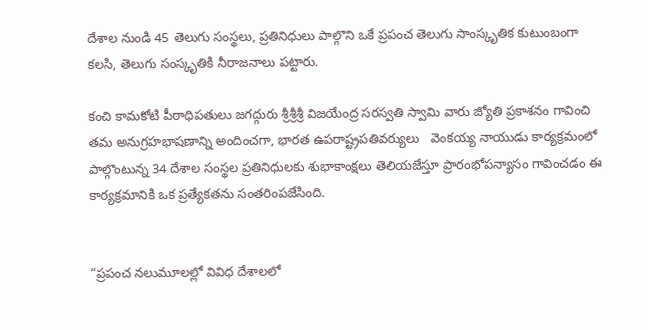దేశాల నుండి 45 తెలుగు సంస్థలు, ప్రతినిధులు పాల్గొని ఒకే ప్రపంచ తెలుగు సాంస్కృతిక కుటుంబంగా కలసి, తెలుగు సంస్కృతికి నీరాజనాలు పట్టారు.

కంచి కామకోటి పీఠాధిపతులు జగద్గురు శ్రీశ్రీశ్రీ విజయేంద్ర సరస్వతి స్వామి వారు జ్యోతి ప్రకాశనం గావించి  తమ అనుగ్రహభాషణాన్ని అందించగా, భారత ఉపరాష్ట్రపతివర్యులు   వెంకయ్య నాయుడు కార్యక్రమంలో పాల్గొంటున్న 34 దేశాల సంస్థల ప్రతినిధులకు శుభాకాంక్షలు తెలియజేస్తూ ప్రారంభోపన్యాసం గావించడం ఈ కార్యక్రమానికి ఒక ప్రత్యేకతను సంతరింపజేసింది.


“ప్రపంచ నలుమూలల్లో వివిధ దేశాలలో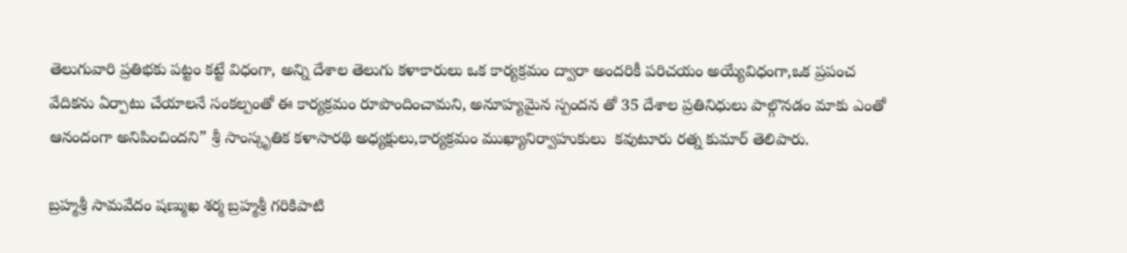తెలుగువారి ప్రతిభకు పట్టం కట్టే విధంగా, అన్ని దేశాల తెలుగు కళాకారులు ఒక కార్యక్రమం ద్వారా అందరికీ పరిచయం అయ్యేవిధంగా,ఒక ప్రపంచ వేదికను ఏర్పాటు చేయాలనే సంకల్పంతో ఈ కార్యక్రమం రూపొందించామని, అనూహ్యమైన స్పందన తో 35 దేశాల ప్రతినిధులు పాల్గొనడం మాకు ఎంతో ఆనందంగా అనిపించిందని” శ్రీ సాంస్కృతిక కళాసారథి అధ్యక్షులు,కార్యక్రమం ముఖ్యానిర్వాహుకులు  కవుటూరు రత్న కుమార్ తెలిపారు.

బ్రహ్మశ్రీ సామవేదం షణ్ముఖ శర్మ బ్రహ్మశ్రీ గరికిపాటి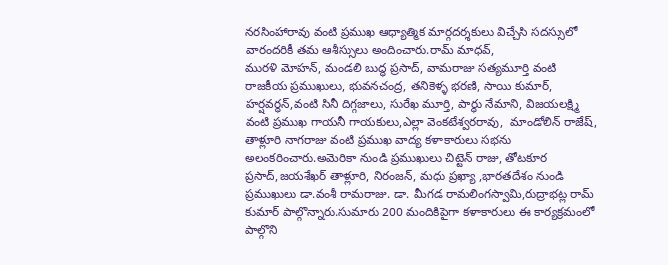నరసింహారావు వంటి ప్రముఖ ఆధ్యాత్మిక మార్గదర్శకులు విచ్చేసి సదస్సులో వారందరికీ తమ ఆశీస్సులు అందించారు.రామ్ మాధవ్,
మురళి మోహన్, మండలి బుద్ధ ప్రసాద్, వామరాజు సత్యమూర్తి వంటి రాజకీయ ప్రముఖులు, భువనచంద్ర, తనికెళ్ళ భరణి, సాయి కుమార్, హర్షవర్ధన్,వంటి సినీ దిగ్గజాలు, సురేఖ మూర్తి, పార్ధు నేమాని, విజయలక్ష్మి వంటి ప్రముఖ గాయనీ గాయకులు,ఎల్లా వెంకటేశ్వరరావు,  మాండోలిన్ రాజేష్, తాళ్లూరి నాగరాజు వంటి ప్రముఖ వాద్య కళాకారులు సభను అలంకరించారు.అమెరికా నుండి ప్రముఖులు చిట్టెన్ రాజు, తోటకూర ప్రసాద్,జయశేఖర్ తాళ్లూరి, నిరంజన్, మధు ప్రఖ్యా ,భారతదేశం నుండి ప్రముఖులు డా.వంశీ రామరాజు. డా. మీగడ రామలింగస్వామి,రుద్రాభట్ల రామ్ కుమార్ పాల్గొన్నారు.సుమారు 200 మందికిపైగా కళాకారులు ఈ కార్యక్రమంలో పాల్గొని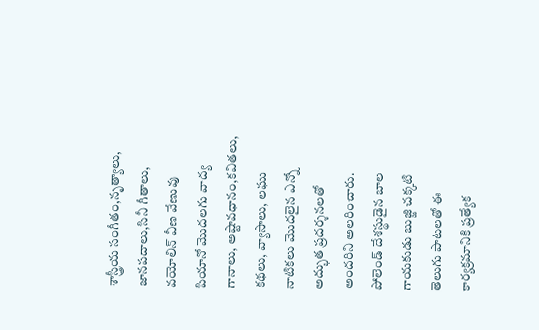శాస్త్రీయ సంగీతం,నృత్యాలు, జానపదాలు,సినీ గీతాలు, వయోలిన్ వీణ వేణువు పియానో మొదలగు వాద్య గానాలు, అష్టావధానం,కవితలు, కథలు, వ్యాసాలు, లఘు నాటికలు మొదలైన ఎన్నో అద్భుత ప్రదర్శనలతో అందరిని అలరించారు. పోలెండ్ దేశస్థుడైన బాల గాయకుడు బుజ్జి చక్కటి తెలుగు పాటలతో ఈ కార్యక్రమానికి ప్రత్యేక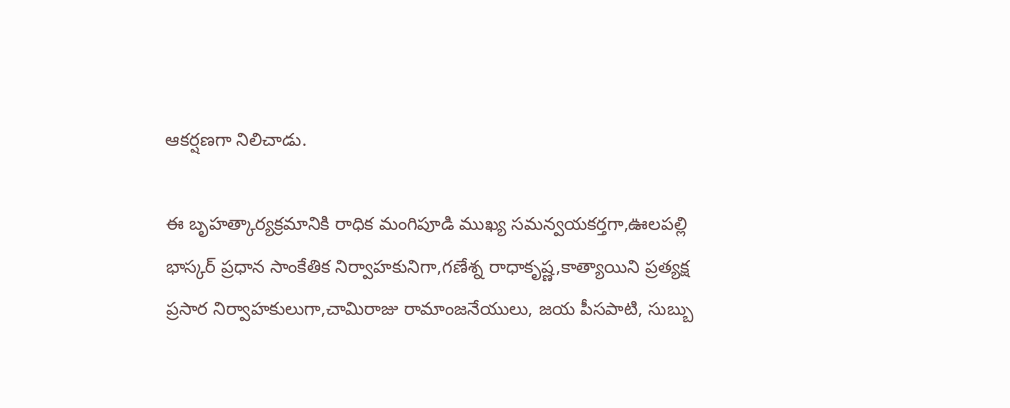ఆకర్షణగా నిలిచాడు.

ఈ బృహత్కార్యక్రమానికి రాధిక మంగిపూడి ముఖ్య సమన్వయకర్తగా,ఊలపల్లి భాస్కర్ ప్రధాన సాంకేతిక నిర్వాహకునిగా,గణేశ్న రాధాకృష్ణ,కాత్యాయిని ప్రత్యక్ష ప్రసార నిర్వాహకులుగా,చామిరాజు రామాంజనేయులు, జయ పీసపాటి, సుబ్బు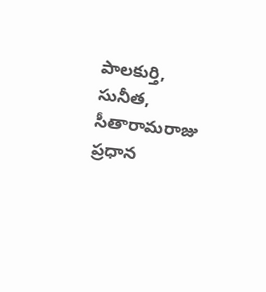పాలకుర్తి, సునీత, సీతారామరాజు ప్రధాన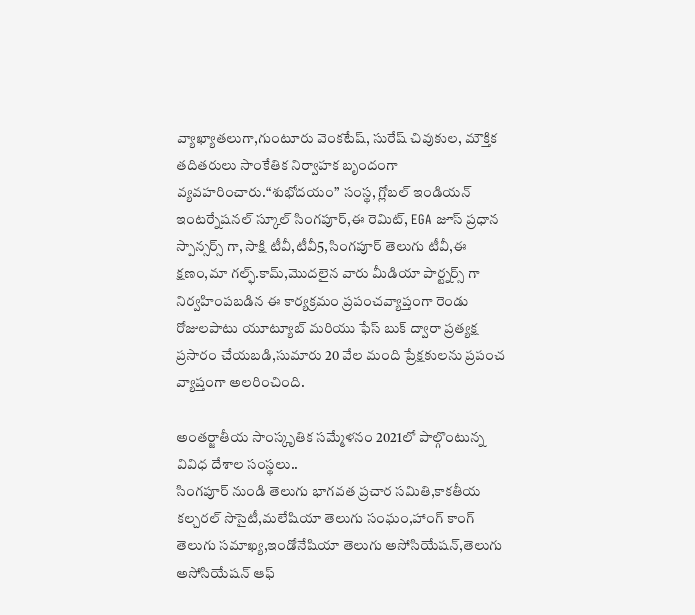వ్యాఖ్యాతలుగా,గుంటూరు వెంకటేష్, సురేష్ చివుకుల, మౌక్తిక తదితరులు సాంకేతిక నిర్వాహక బృందంగా వ్యవహరించారు.“శుభోదయం” సంస్థ, గ్లోబల్ ఇండియన్ ఇంటర్నేషనల్ స్కూల్ సింగపూర్,ఈ రెమిట్, EGA జూస్ ప్రధాన స్పాన్సర్స్ గా, సాక్షి టీవీ,టీవీ5,సింగపూర్ తెలుగు టీవీ,ఈ క్షణం,మా గల్ఫ్.కామ్,మొదలైన వారు మీడియా పార్ట్నర్స్ గా నిర్వహింపబడిన ఈ కార్యక్రమం ప్రపంచవ్యాప్తంగా రెండు రోజులపాటు యూట్యూబ్ మరియు ఫేస్ బుక్ ద్వారా ప్రత్యక్ష ప్రసారం చేయబడి,సుమారు 20 వేల మంది ప్రేక్షకులను ప్రపంచ వ్యాప్తంగా అలరించింది.

అంతర్జాతీయ సాంస్కృతిక సమ్మేళనం 2021లో పాల్గొంటున్న వివిధ దేశాల సంస్థలు..
సింగపూర్ నుండి తెలుగు భాగవత ప్రచార సమితి,కాకతీయ కల్చరల్ సొసైటీ,మలేషియా తెలుగు సంఘం,హాంగ్ కాంగ్ తెలుగు సమాఖ్య,ఇండోనేషియా తెలుగు అసోసియేషన్,తెలుగు అసోసియేషన్ ఆఫ్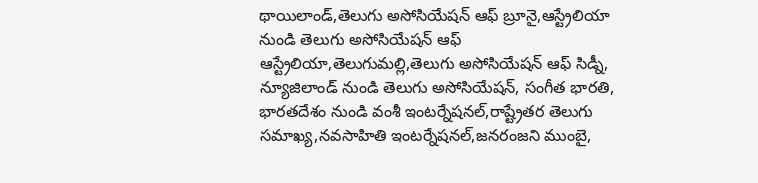థాయిలాండ్,తెలుగు అసోసియేషన్ ఆఫ్ బ్రూనై,ఆస్ట్రేలియా నుండి తెలుగు అసోసియేషన్ ఆఫ్ ఆస్ట్రేలియా,తెలుగుమల్లి,తెలుగు అసోసియేషన్ ఆఫ్ సిడ్నీ, న్యూజిలాండ్ నుండి తెలుగు అసోసియేషన్, సంగీత భారతి, భారతదేశం నుండి వంశీ ఇంటర్నేషనల్,రాష్ట్రేతర తెలుగు సమాఖ్య,నవసాహితి ఇంటర్నేషనల్,జనరంజని ముంబై,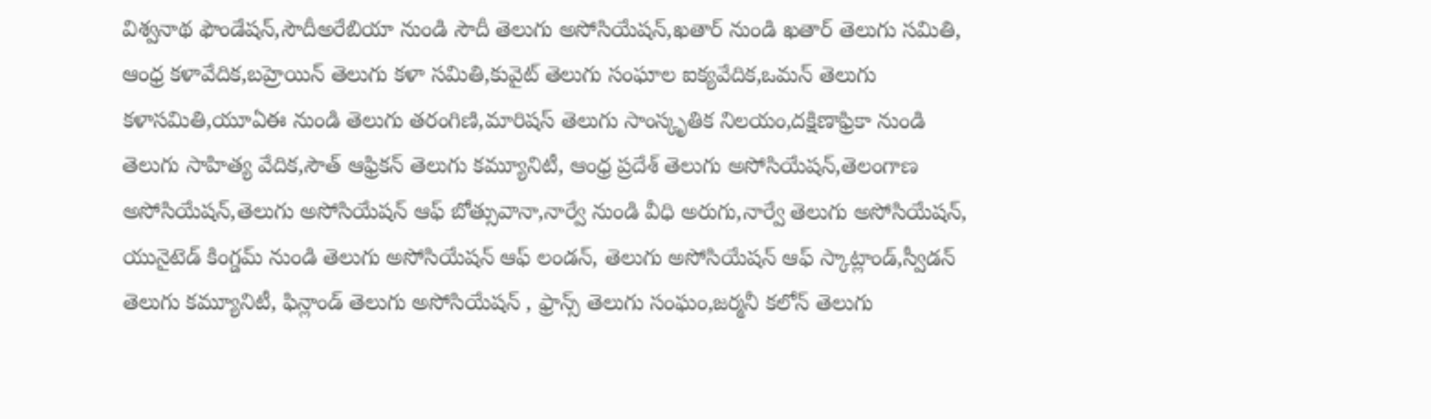విశ్వనాథ ఫౌండేషన్,సౌదీఅరేబియా నుండి సౌదీ తెలుగు అసోసియేషన్,ఖతార్ నుండి ఖతార్ తెలుగు సమితి, ఆంధ్ర కళావేదిక,బహ్రెయిన్ తెలుగు కళా సమితి,కువైట్ తెలుగు సంఘాల ఐక్యవేదిక,ఒమన్ తెలుగు కళాసమితి,యూఏఈ నుండి తెలుగు తరంగిణి,మారిషస్ తెలుగు సాంస్కృతిక నిలయం,దక్షిణాఫ్రికా నుండి తెలుగు సాహిత్య వేదిక,సౌత్ ఆఫ్రికన్ తెలుగు కమ్యూనిటీ, ఆంధ్ర ప్రదేశ్ తెలుగు అసోసియేషన్,తెలంగాణ అసోసియేషన్,తెలుగు అసోసియేషన్ ఆఫ్ బోత్సువానా,నార్వే నుండి వీధి అరుగు,నార్వే తెలుగు అసోసియేషన్, యునైటెడ్ కింగ్డమ్ నుండి తెలుగు అసోసియేషన్ ఆఫ్ లండన్, తెలుగు అసోసియేషన్ ఆఫ్ స్కాట్లాండ్,స్వీడన్ తెలుగు కమ్యూనిటీ, ఫిన్లాండ్ తెలుగు అసోసియేషన్ , ఫ్రాన్స్ తెలుగు సంఘం,జర్మనీ కలోన్ తెలుగు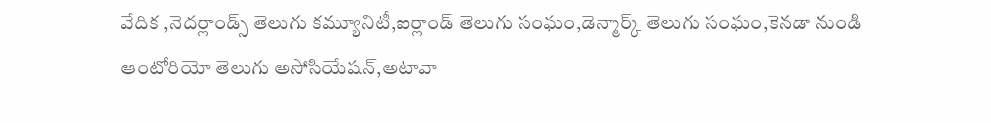వేదిక ,నెదర్లాండ్స్ తెలుగు కమ్యూనిటీ,ఐర్లాండ్ తెలుగు సంఘం,డెన్మార్క్ తెలుగు సంఘం,కెనడా నుండి ఆంటోరియో తెలుగు అసోసియేషన్,అటావా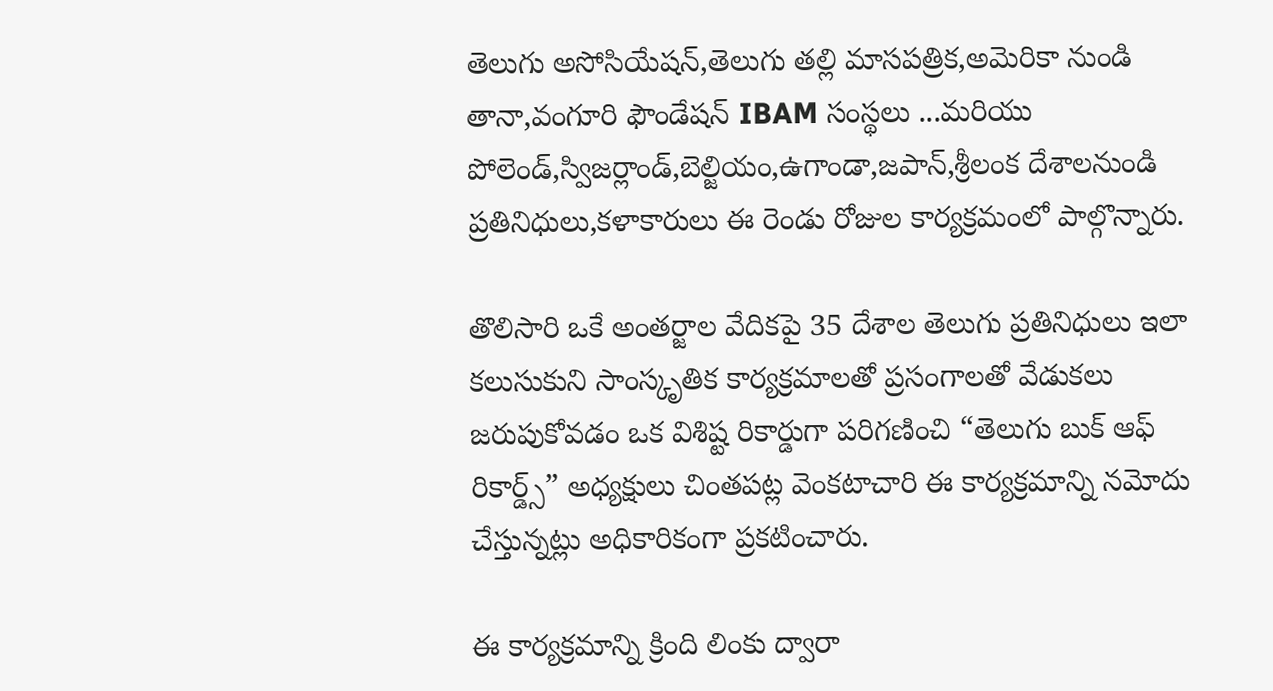తెలుగు అసోసియేషన్,తెలుగు తల్లి మాసపత్రిక,అమెరికా నుండి తానా,వంగూరి ఫౌండేషన్ IBAM సంస్థలు ...మరియు పోలెండ్,స్విజర్లాండ్,బెల్జియం,ఉగాండా,జపాన్,శ్రీలంక దేశాలనుండి ప్రతినిధులు,కళాకారులు ఈ రెండు రోజుల కార్యక్రమంలో పాల్గొన్నారు.

తొలిసారి ఒకే అంతర్జాల వేదికపై 35 దేశాల తెలుగు ప్రతినిధులు ఇలా కలుసుకుని సాంస్కృతిక కార్యక్రమాలతో ప్రసంగాలతో వేడుకలు జరుపుకోవడం ఒక విశిష్ట రికార్డుగా పరిగణించి “తెలుగు బుక్ ఆఫ్ రికార్డ్స్” అధ్యక్షులు చింతపట్ల వెంకటాచారి ఈ కార్యక్రమాన్ని నమోదు చేస్తున్నట్లు అధికారికంగా ప్రకటించారు.

ఈ కార్యక్రమాన్ని క్రింది లింకు ద్వారా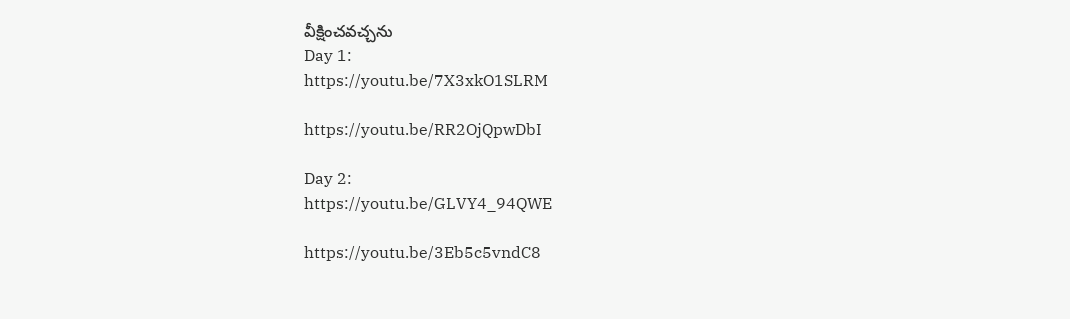వీక్షించవచ్చను
Day 1:
https://youtu.be/7X3xkO1SLRM

https://youtu.be/RR2OjQpwDbI

Day 2:
https://youtu.be/GLVY4_94QWE

https://youtu.be/3Eb5c5vndC8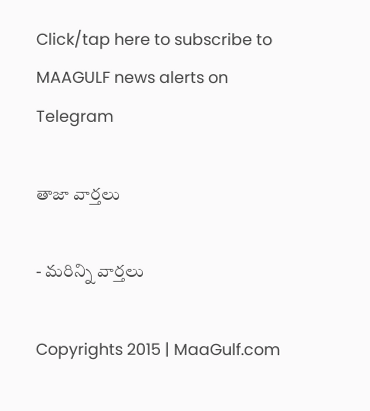Click/tap here to subscribe to MAAGULF news alerts on Telegram

తాజా వార్తలు

- మరిన్ని వార్తలు

Copyrights 2015 | MaaGulf.com